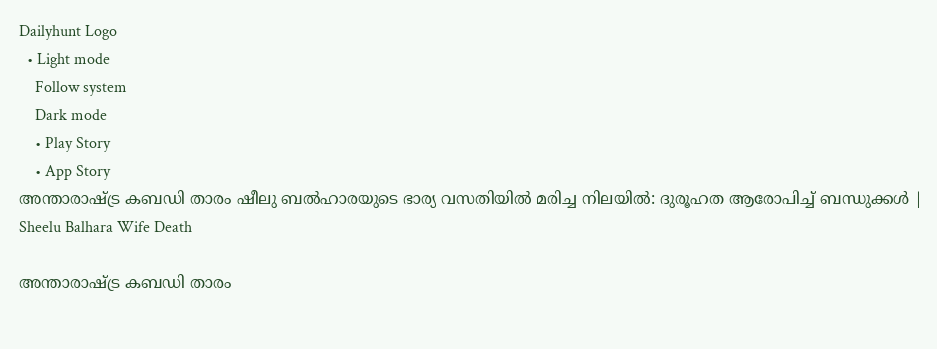Dailyhunt Logo
  • Light mode
    Follow system
    Dark mode
    • Play Story
    • App Story
അന്താരാഷ്ട്ര കബഡി താരം ഷീലു ബല്‍ഹാരയുടെ ഭാര്യ വസതിയില്‍ മരിച്ച നിലയില്‍: ദുരൂഹത ആരോപിച്ച്‌ ബന്ധുക്കള്‍ | Sheelu Balhara Wife Death

അന്താരാഷ്ട്ര കബഡി താരം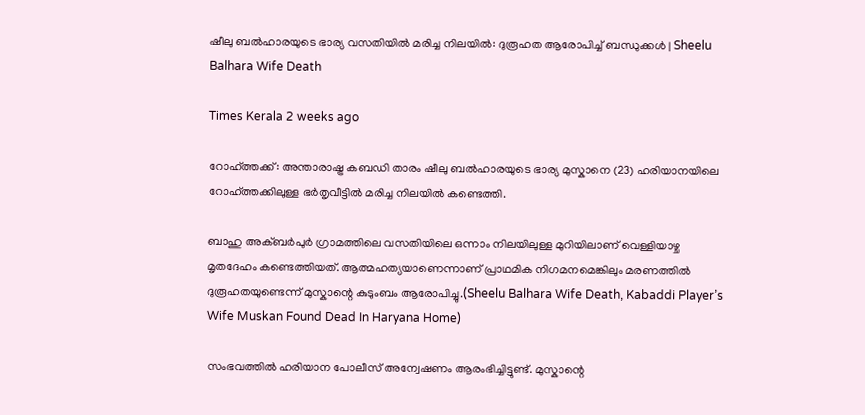ഷീലു ബല്‍ഹാരയുടെ ഭാര്യ വസതിയില്‍ മരിച്ച നിലയില്‍: ദുരൂഹത ആരോപിച്ച്‌ ബന്ധുക്കള്‍ | Sheelu Balhara Wife Death

Times Kerala 2 weeks ago

റോഹ്ത്തക്ക്: അന്താരാഷ്ട്ര കബഡി താരം ഷീലു ബല്‍ഹാരയുടെ ഭാര്യ മുസ്കാനെ (23) ഹരിയാനയിലെ റോഹ്ത്തക്കിലുള്ള ഭർതൃവീട്ടില്‍ മരിച്ച നിലയില്‍ കണ്ടെത്തി.

ബാഹു അക്ബർപുർ ഗ്രാമത്തിലെ വസതിയിലെ ഒന്നാം നിലയിലുള്ള മുറിയിലാണ് വെള്ളിയാഴ്ച മൃതദേഹം കണ്ടെത്തിയത്. ആത്മഹത്യയാണെന്നാണ് പ്രാഥമിക നിഗമനമെങ്കിലും മരണത്തില്‍ ദുരൂഹതയുണ്ടെന്ന് മുസ്കാന്റെ കുടുംബം ആരോപിച്ചു.(Sheelu Balhara Wife Death, Kabaddi Player’s Wife Muskan Found Dead In Haryana Home)

സംഭവത്തില്‍ ഹരിയാന പോലീസ് അന്വേഷണം ആരംഭിച്ചിട്ടുണ്ട്. മുസ്കാന്റെ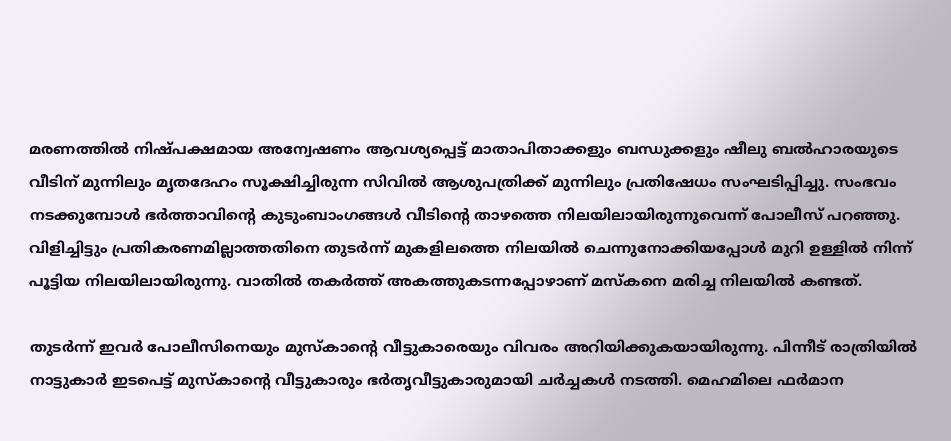മരണത്തില്‍ നിഷ്പക്ഷമായ അന്വേഷണം ആവശ്യപ്പെട്ട് മാതാപിതാക്കളും ബന്ധുക്കളും ഷീലു ബല്‍ഹാരയുടെ വീടിന് മുന്നിലും മൃതദേഹം സൂക്ഷിച്ചിരുന്ന സിവില്‍ ആശുപത്രിക്ക് മുന്നിലും പ്രതിഷേധം സംഘടിപ്പിച്ചു. സംഭവം നടക്കുമ്പോള്‍ ഭർത്താവിന്റെ കുടുംബാംഗങ്ങള്‍ വീടിന്റെ താഴത്തെ നിലയിലായിരുന്നുവെന്ന് പോലീസ് പറഞ്ഞു. വിളിച്ചിട്ടും പ്രതികരണമില്ലാത്തതിനെ തുടർന്ന് മുകളിലത്തെ നിലയില്‍ ചെന്നുനോക്കിയപ്പോള്‍ മുറി ഉള്ളില്‍ നിന്ന് പൂട്ടിയ നിലയിലായിരുന്നു. വാതില്‍ തകർത്ത് അകത്തുകടന്നപ്പോഴാണ് മസ്കനെ മരിച്ച നിലയില്‍ കണ്ടത്.

തുടർന്ന് ഇവർ പോലീസിനെയും മുസ്കാന്റെ വീട്ടുകാരെയും വിവരം അറിയിക്കുകയായിരുന്നു. പിന്നീട് രാത്രിയില്‍ നാട്ടുകാർ ഇടപെട്ട് മുസ്കാന്റെ വീട്ടുകാരും ഭർതൃവീട്ടുകാരുമായി ചർച്ചകള്‍ നടത്തി. മെഹമിലെ ഫർമാന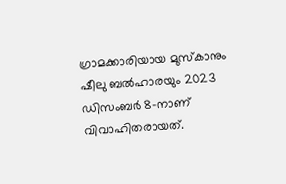ഗ്രാമക്കാരിയായ മുസ്കാനും ഷീലു ബല്‍ഹാരയും 2023 ഡിസംബർ 8-നാണ് വിവാഹിതരായത്.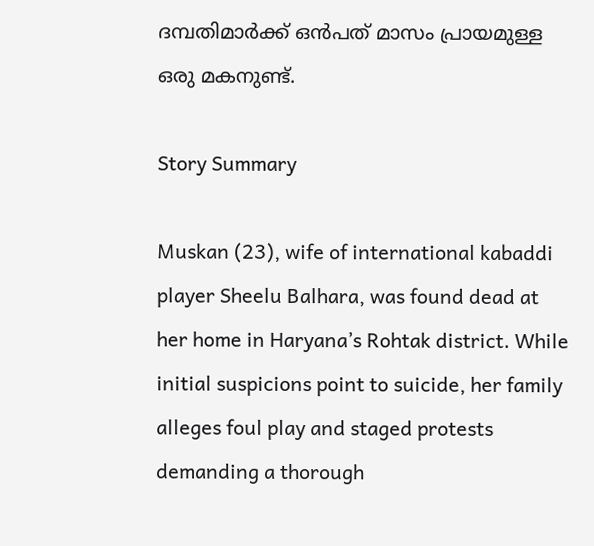ദമ്പതിമാർക്ക് ഒൻപത് മാസം പ്രായമുള്ള ഒരു മകനുണ്ട്.

Story Summary

Muskan (23), wife of international kabaddi player Sheelu Balhara, was found dead at her home in Haryana’s Rohtak district. While initial suspicions point to suicide, her family alleges foul play and staged protests demanding a thorough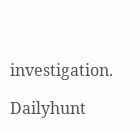investigation.

Dailyhunt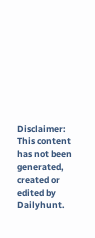Disclaimer: This content has not been generated, created or edited by Dailyhunt.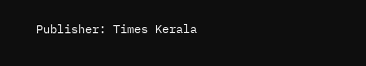Publisher: Times Kerala